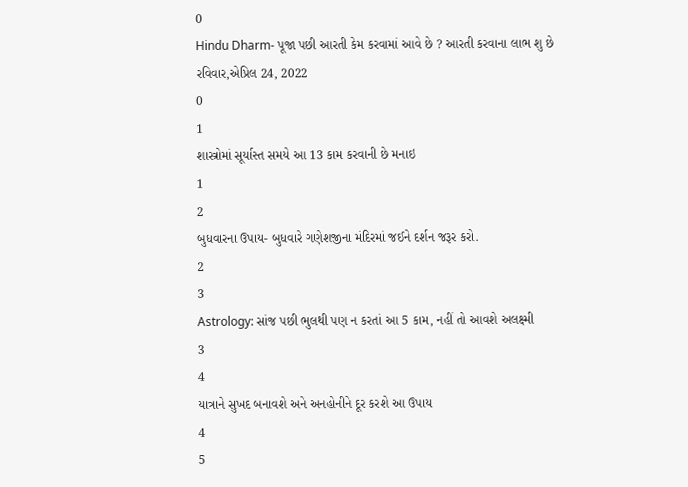0
Hindu Dharm- પૂજા પછી આરતી કેમ કરવામાં આવે છે ? આરતી કરવાના લાભ શુ છે
રવિવાર,એપ્રિલ 24, 2022
0
1
શાસ્ત્રોમાં સૂર્યાસ્ત સમયે આ 13 કામ કરવાની છે મનાઇ
1
2
બુધવારના ઉપાય- બુધવારે ગણેશજીના મંદિરમાં જઈને દર્શન જરૂર કરો.
2
3
Astrology: સાંજ પછી ભુલથી પણ ન કરતાં આ 5 કામ, નહીં તો આવશે અલક્ષ્મી
3
4
યાત્રાને સુખદ બનાવશે અને અનહોનીને દૂર કરશે આ ઉપાય
4
5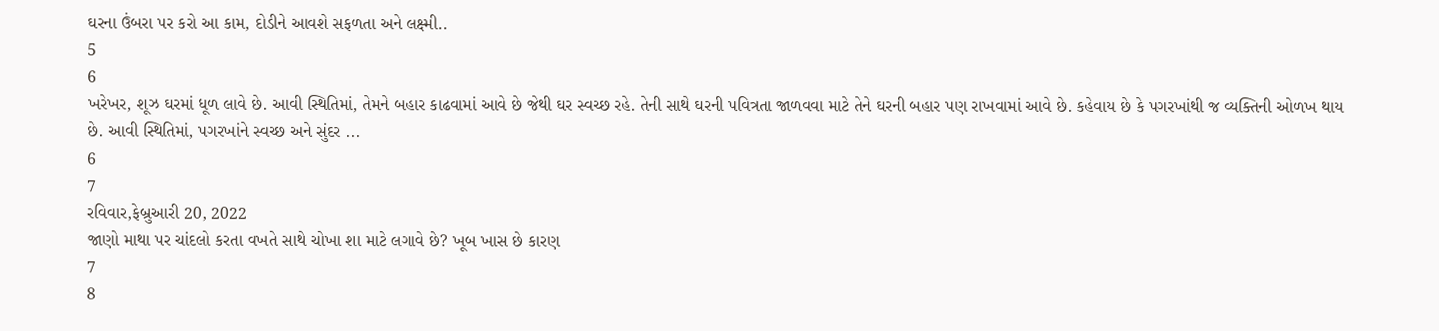ઘરના ઉંબરા પર કરો આ કામ, દોડીને આવશે સફળતા અને લક્ષ્મી..
5
6
ખરેખર, શૂઝ ઘરમાં ધૂળ લાવે છે. આવી સ્થિતિમાં, તેમને બહાર કાઢવામાં આવે છે જેથી ઘર સ્વચ્છ રહે. તેની સાથે ઘરની પવિત્રતા જાળવવા માટે તેને ઘરની બહાર પણ રાખવામાં આવે છે. કહેવાય છે કે પગરખાંથી જ વ્યક્તિની ઓળખ થાય છે. આવી સ્થિતિમાં, પગરખાંને સ્વચ્છ અને સુંદર ...
6
7
રવિવાર,ફેબ્રુઆરી 20, 2022
જાણો માથા પર ચાંદલો કરતા વખતે સાથે ચોખા શા માટે લગાવે છે? ખૂબ ખાસ છે કારણ
7
8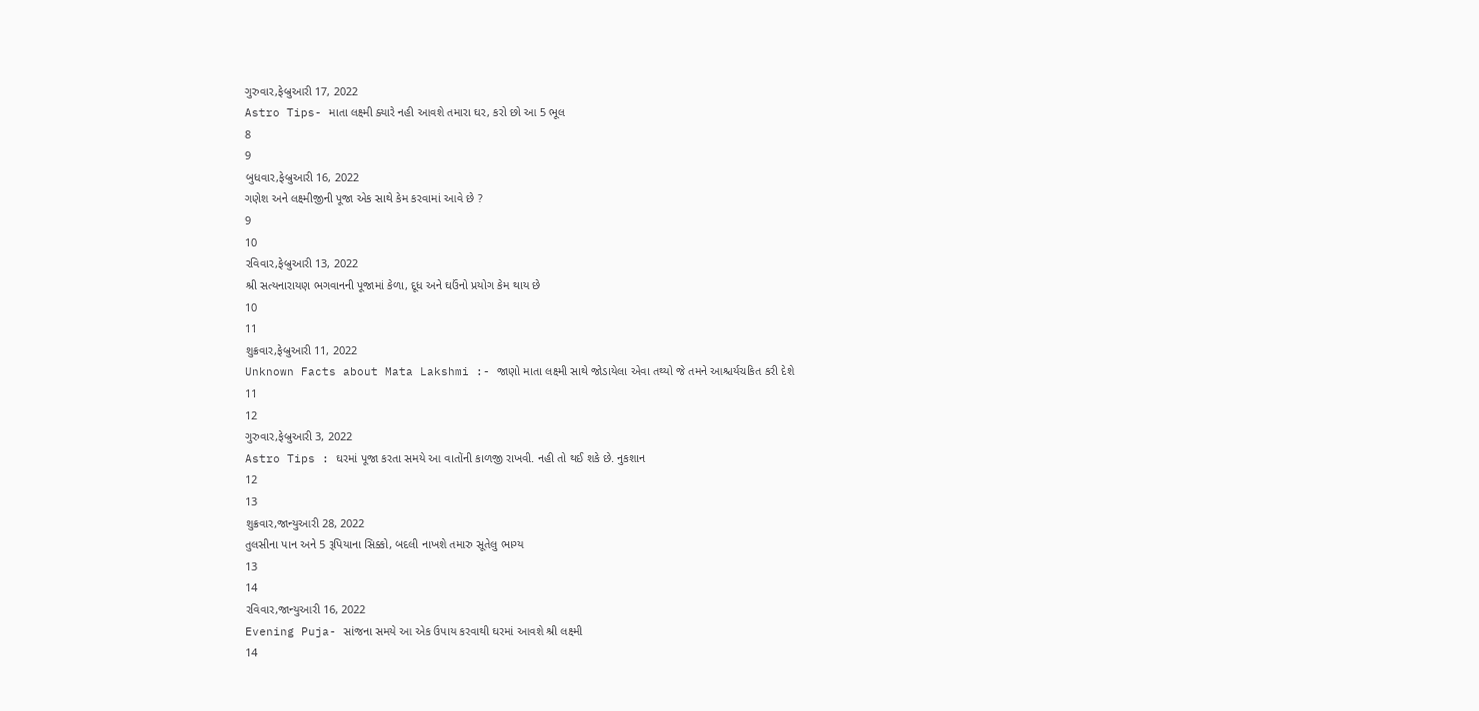ગુરુવાર,ફેબ્રુઆરી 17, 2022
Astro Tips- માતા લક્ષ્મી ક્યારે નહી આવશે તમારા ઘર, કરો છો આ 5 ભૂલ
8
9
બુધવાર,ફેબ્રુઆરી 16, 2022
ગણેશ અને લક્ષ્મીજીની પૂજા એક સાથે કેમ કરવામાં આવે છે ?
9
10
રવિવાર,ફેબ્રુઆરી 13, 2022
શ્રી સત્યનારાયણ ભગવાનની પૂજામાં કેળા, દૂધ અને ઘઉંનો પ્રયોગ કેમ થાય છે
10
11
શુક્રવાર,ફેબ્રુઆરી 11, 2022
Unknown Facts about Mata Lakshmi :- જાણો માતા લક્ષ્મી સાથે જોડાયેલા એવા તથ્યો જે તમને આશ્ચર્યચકિત કરી દેશે
11
12
ગુરુવાર,ફેબ્રુઆરી 3, 2022
Astro Tips : ઘરમાં પૂજા કરતા સમયે આ વાતોંની કાળજી રાખવી. નહી તો થઈ શકે છે. નુકશાન
12
13
શુક્રવાર,જાન્યુઆરી 28, 2022
તુલસીના પાન અને 5 રૂપિયાના સિક્કો, બદલી નાખશે તમારુ સૂતેલુ ભાગ્ય
13
14
રવિવાર,જાન્યુઆરી 16, 2022
Evening Puja- સાંજના સમયે આ એક ઉપાય કરવાથી ઘરમાં આવશે શ્રી લક્ષ્મી
14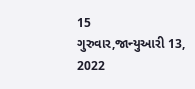15
ગુરુવાર,જાન્યુઆરી 13, 2022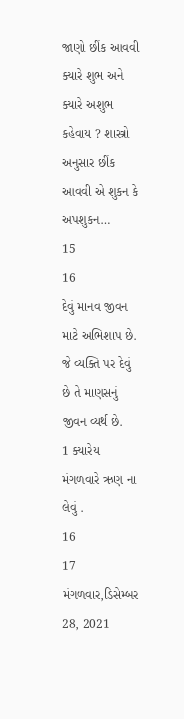જાણો છીંક આવવી ક્યારે શુભ અને ક્યારે અશુભ કહેવાય ? શાસ્ત્રો અનુસાર છીંક આવવી એ શુકન કે અપશુકન…
15
16
દેવું માનવ જીવન માટે અભિશાપ છે. જે વ્યક્તિ પર દેવું છે તે માણસનું જીવન વ્યર્થ છે.
1 ક્યારેય મંગળવારે ઋણ ના લેવું .
16
17
મંગળવાર,ડિસેમ્બર 28, 2021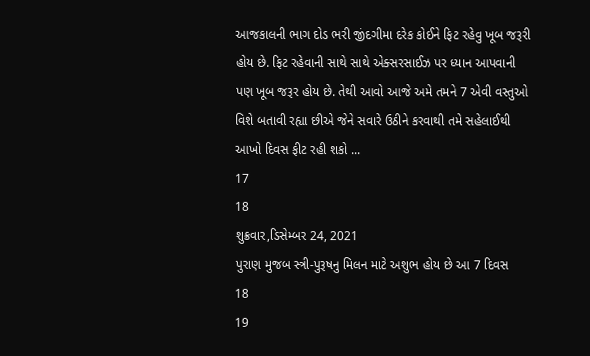આજકાલની ભાગ દોડ ભરી જીંદગીમા દરેક કોઈને ફિટ રહેવુ ખૂબ જરૂરી હોય છે. ફિટ રહેવાની સાથે સાથે એક્સરસાઈઝ પર ધ્યાન આપવાની પણ ખૂબ જરૂર હોય છે. તેથી આવો આજે અમે તમને 7 એવી વસ્તુઓ વિશે બતાવી રહ્યા છીએ જેને સવારે ઉઠીને કરવાથી તમે સહેલાઈથી આખો દિવસ ફીટ રહી શકો ...
17
18
શુક્રવાર,ડિસેમ્બર 24, 2021
પુરાણ મુજબ સ્ત્રી-પુરૂષનુ મિલન માટે અશુભ હોય છે આ 7 દિવસ
18
19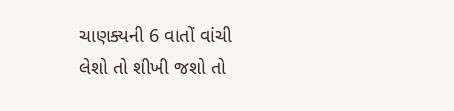ચાણક્યની 6 વાતોં વાંચી લેશો તો શીખી જશો તો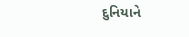દુનિયાને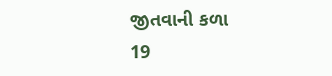જીતવાની કળા
19